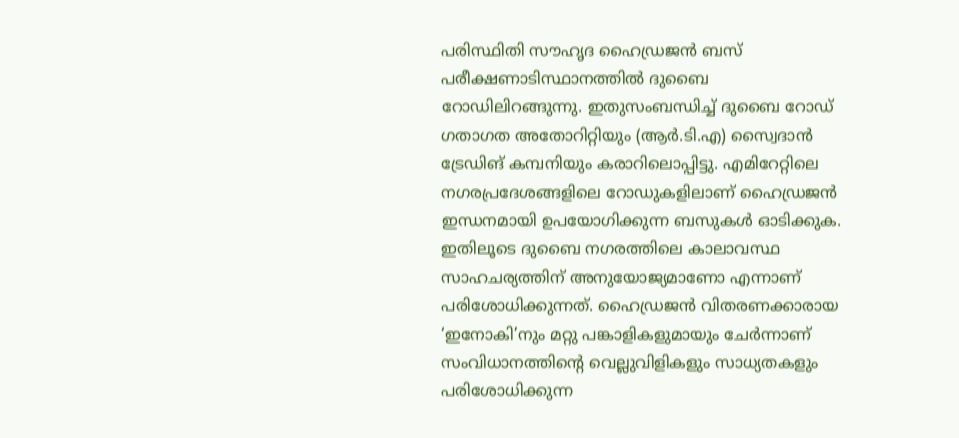പരിസ്ഥിതി സൗഹൃദ ഹൈഡ്രജൻ ബസ് പരീക്ഷണാടിസ്ഥാനത്തിൽ ദുബൈ റോഡിലിറങ്ങുന്നു. ഇതുസംബന്ധിച്ച് ദുബൈ റോഡ് ഗതാഗത അതോറിറ്റിയും (ആർ.ടി.എ) സ്വൈദാൻ ട്രേഡിങ് കമ്പനിയും കരാറിലൊപ്പിട്ടു. എമിറേറ്റിലെ നഗരപ്രദേശങ്ങളിലെ റോഡുകളിലാണ് ഹൈഡ്രജൻ ഇന്ധനമായി ഉപയോഗിക്കുന്ന ബസുകൾ ഓടിക്കുക. ഇതിലൂടെ ദുബൈ നഗരത്തിലെ കാലാവസ്ഥ സാഹചര്യത്തിന് അനുയോജ്യമാണോ എന്നാണ് പരിശോധിക്കുന്നത്. ഹൈഡ്രജൻ വിതരണക്കാരായ ‘ഇനോകി’നും മറ്റു പങ്കാളികളുമായും ചേർന്നാണ് സംവിധാനത്തിന്റെ വെല്ലുവിളികളും സാധ്യതകളും പരിശോധിക്കുന്ന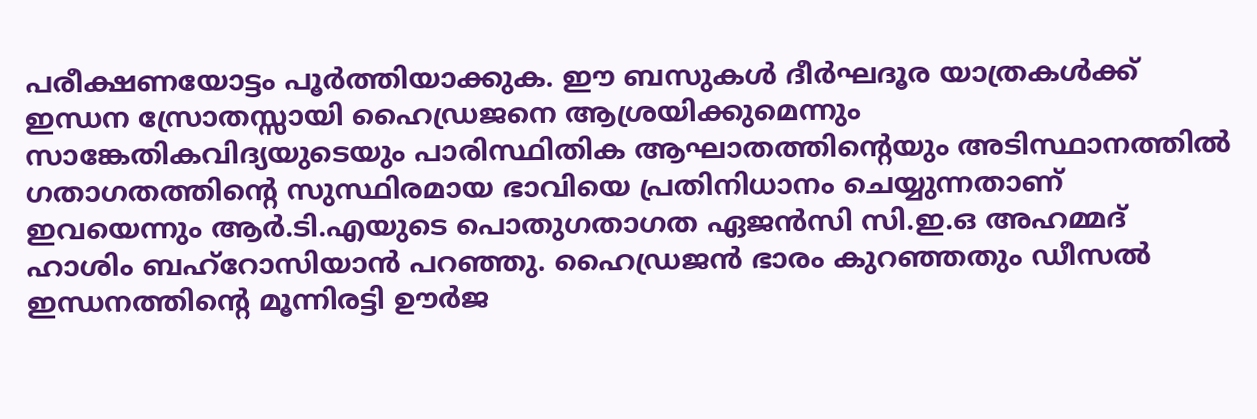പരീക്ഷണയോട്ടം പൂർത്തിയാക്കുക. ഈ ബസുകൾ ദീർഘദൂര യാത്രകൾക്ക് ഇന്ധന സ്രോതസ്സായി ഹൈഡ്രജനെ ആശ്രയിക്കുമെന്നും സാങ്കേതികവിദ്യയുടെയും പാരിസ്ഥിതിക ആഘാതത്തിന്റെയും അടിസ്ഥാനത്തിൽ ഗതാഗതത്തിന്റെ സുസ്ഥിരമായ ഭാവിയെ പ്രതിനിധാനം ചെയ്യുന്നതാണ് ഇവയെന്നും ആർ.ടി.എയുടെ പൊതുഗതാഗത ഏജൻസി സി.ഇ.ഒ അഹമ്മദ് ഹാശിം ബഹ്റോസിയാൻ പറഞ്ഞു. ഹൈഡ്രജൻ ഭാരം കുറഞ്ഞതും ഡീസൽ ഇന്ധനത്തിന്റെ മൂന്നിരട്ടി ഊർജ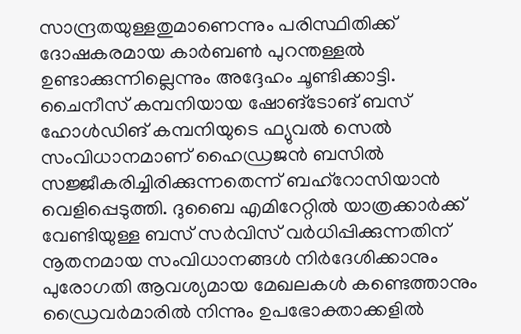സാന്ദ്രതയുള്ളതുമാണെന്നും പരിസ്ഥിതിക്ക് ദോഷകരമായ കാർബൺ പുറന്തള്ളൽ ഉണ്ടാക്കുന്നില്ലെന്നും അദ്ദേഹം ചൂണ്ടിക്കാട്ടി.
ചൈനീസ് കമ്പനിയായ ഷോങ്ടോങ് ബസ് ഹോൾഡിങ് കമ്പനിയുടെ ഫ്യുവൽ സെൽ സംവിധാനമാണ് ഹൈഡ്രജൻ ബസിൽ സജ്ജീകരിച്ചിരിക്കുന്നതെന്ന് ബഹ്റോസിയാൻ വെളിപ്പെടുത്തി. ദുബൈ എമിറേറ്റിൽ യാത്രക്കാർക്ക് വേണ്ടിയുള്ള ബസ് സർവിസ് വർധിപ്പിക്കുന്നതിന് നൂതനമായ സംവിധാനങ്ങൾ നിർദേശിക്കാനും പുരോഗതി ആവശ്യമായ മേഖലകൾ കണ്ടെത്താനും ഡ്രൈവർമാരിൽ നിന്നും ഉപഭോക്താക്കളിൽ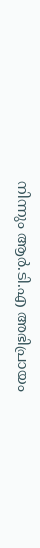നിന്നും ആർ.ടി.എ അഭിപ്രായം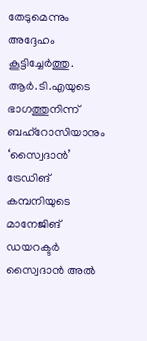തേടുമെന്നും അദ്ദേഹം കൂട്ടിച്ചേർത്തു. ആർ.ടി.എയുടെ ഭാഗത്തുനിന്ന് ബഹ്റോസിയാനും ‘സ്വൈദാൻ’ ട്രേഡിങ് കമ്പനിയുടെ മാനേജിങ് ഡയറക്ടർ സ്വൈദാൻ അൽ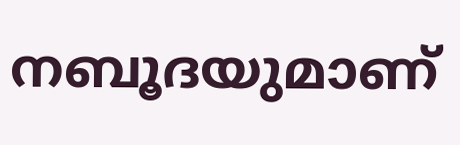നബൂദയുമാണ്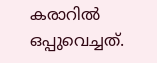കരാറിൽ ഒപ്പുവെച്ചത്.